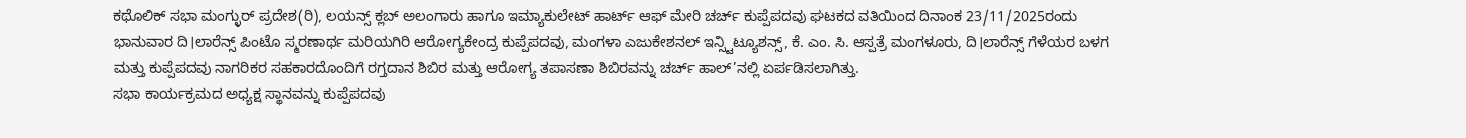ಕಥೊಲಿಕ್ ಸಭಾ ಮಂಗ್ಳುರ್ ಪ್ರದೇಶ(ರಿ), ಲಯನ್ಸ್ ಕ್ಲಬ್ ಅಲಂಗಾರು ಹಾಗೂ ಇಮ್ಯಾಕುಲೇಟ್ ಹಾರ್ಟ್ ಆಫ್ ಮೇರಿ ಚರ್ಚ್ ಕುಪ್ಪೆಪದವು ಘಟಕದ ವತಿಯಿಂದ ದಿನಾಂಕ 23/11/2025ರಂದು ಭಾನುವಾರ ದಿ।ಲಾರೆನ್ಸ್ ಪಿಂಟೊ ಸ್ಮರಣಾರ್ಥ ಮರಿಯಗಿರಿ ಆರೋಗ್ಯಕೇಂದ್ರ ಕುಪ್ಪೆಪದವು, ಮಂಗಳಾ ಎಜುಕೇಶನಲ್ ಇನ್ಸ್ಟಿಟ್ಯೂಶನ್ಸ್, ಕೆ. ಎಂ. ಸಿ. ಆಸ್ಪತ್ರೆ ಮಂಗಳೂರು, ದಿ।ಲಾರೆನ್ಸ್ ಗೆಳೆಯರ ಬಳಗ ಮತ್ತು ಕುಪ್ಪೆಪದವು ನಾಗರಿಕರ ಸಹಕಾರದೊಂದಿಗೆ ರಗ್ತದಾನ ಶಿಬಿರ ಮತ್ತು ಆರೋಗ್ಯ ತಪಾಸಣಾ ಶಿಬಿರವನ್ನು ಚರ್ಚ್ ಹಾಲ್’ನಲ್ಲಿ ಏರ್ಪಡಿಸಲಾಗಿತ್ತು.
ಸಭಾ ಕಾರ್ಯಕ್ರಮದ ಅಧ್ಯಕ್ಷ ಸ್ಥಾನವನ್ನು ಕುಪ್ಪೆಪದವು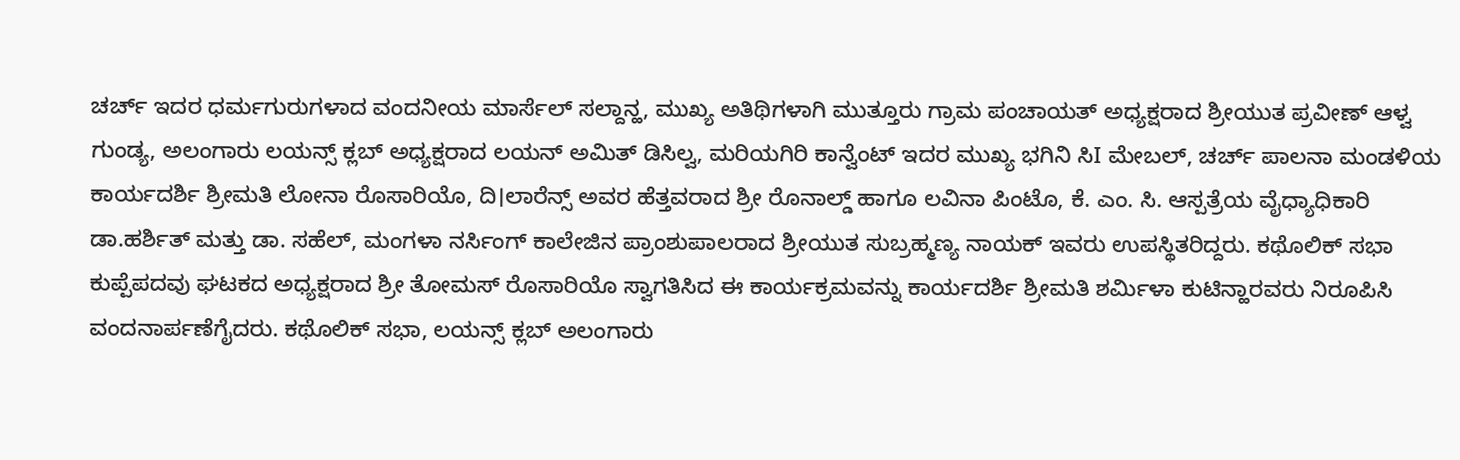ಚರ್ಚ್ ಇದರ ಧರ್ಮಗುರುಗಳಾದ ವಂದನೀಯ ಮಾರ್ಸೆಲ್ ಸಲ್ದಾನ್ಹ, ಮುಖ್ಯ ಅತಿಥಿಗಳಾಗಿ ಮುತ್ತೂರು ಗ್ರಾಮ ಪಂಚಾಯತ್ ಅಧ್ಯಕ್ಷರಾದ ಶ್ರೀಯುತ ಪ್ರವೀಣ್ ಆಳ್ವ ಗುಂಡ್ಯ, ಅಲಂಗಾರು ಲಯನ್ಸ್ ಕ್ಲಬ್ ಅಧ್ಯಕ್ಷರಾದ ಲಯನ್ ಅಮಿತ್ ಡಿಸಿಲ್ವ, ಮರಿಯಗಿರಿ ಕಾನ್ವೆಂಟ್ ಇದರ ಮುಖ್ಯ ಭಗಿನಿ ಸಿI ಮೇಬಲ್, ಚರ್ಚ್ ಪಾಲನಾ ಮಂಡಳಿಯ ಕಾರ್ಯದರ್ಶಿ ಶ್ರೀಮತಿ ಲೋನಾ ರೊಸಾರಿಯೊ, ದಿ।ಲಾರೆನ್ಸ್ ಅವರ ಹೆತ್ತವರಾದ ಶ್ರೀ ರೊನಾಲ್ಡ್ ಹಾಗೂ ಲವಿನಾ ಪಿಂಟೊ, ಕೆ. ಎಂ. ಸಿ. ಆಸ್ಪತ್ರೆಯ ವೈಧ್ಯಾಧಿಕಾರಿ ಡಾ.ಹರ್ಶಿತ್ ಮತ್ತು ಡಾ. ಸಹೆಲ್, ಮಂಗಳಾ ನರ್ಸಿಂಗ್ ಕಾಲೇಜಿನ ಪ್ರಾಂಶುಪಾಲರಾದ ಶ್ರೀಯುತ ಸುಬ್ರಹ್ಮಣ್ಯ ನಾಯಕ್ ಇವರು ಉಪಸ್ಥಿತರಿದ್ದರು. ಕಥೊಲಿಕ್ ಸಭಾ ಕುಪ್ಪೆಪದವು ಘಟಕದ ಅಧ್ಯಕ್ಷರಾದ ಶ್ರೀ ತೋಮಸ್ ರೊಸಾರಿಯೊ ಸ್ವಾಗತಿಸಿದ ಈ ಕಾರ್ಯಕ್ರಮವನ್ನು ಕಾರ್ಯದರ್ಶಿ ಶ್ರೀಮತಿ ಶರ್ಮಿಳಾ ಕುಟಿನ್ಹಾರವರು ನಿರೂಪಿಸಿ ವಂದನಾರ್ಪಣೆಗೈದರು. ಕಥೊಲಿಕ್ ಸಭಾ, ಲಯನ್ಸ್ ಕ್ಲಬ್ ಅಲಂಗಾರು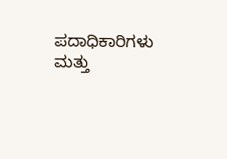ಪದಾಧಿಕಾರಿಗಳು ಮತ್ತು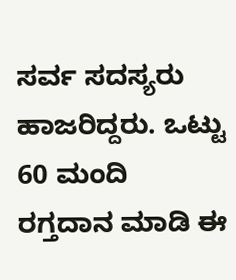ಸರ್ವ ಸದಸ್ಯರು ಹಾಜರಿದ್ದರು. ಒಟ್ಟು 60 ಮಂದಿ ರಗ್ತದಾನ ಮಾಡಿ ಈ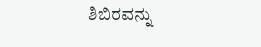ಶಿಬಿರವನ್ನು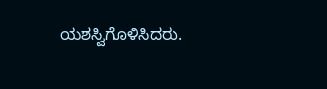ಯಶಸ್ವಿಗೊಳಿಸಿದರು.